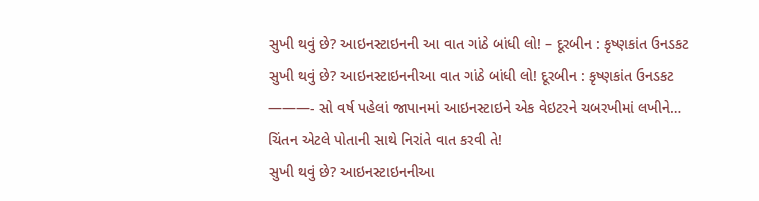સુખી થવું છે? આઇનસ્ટાઇનની આ વાત ગાંઠે બાંધી લો! – દૂરબીન : કૃષ્ણકાંત ઉનડકટ
સુખી થવું છે? આઇનસ્ટાઇનનીઆ વાત ગાંઠે બાંધી લો! દૂરબીન : કૃષ્ણકાંત ઉનડકટ ———- સો વર્ષ પહેલાં જાપાનમાં આઇનસ્ટાઇને એક વેઇટરને ચબરખીમાં લખીને…
ચિંતન એટલે પોતાની સાથે નિરાંતે વાત કરવી તે!
સુખી થવું છે? આઇનસ્ટાઇનનીઆ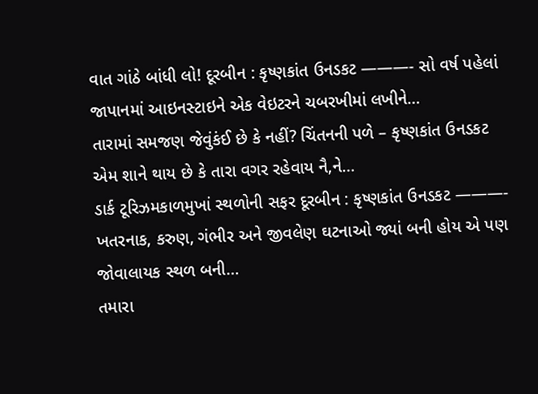વાત ગાંઠે બાંધી લો! દૂરબીન : કૃષ્ણકાંત ઉનડકટ ———- સો વર્ષ પહેલાં જાપાનમાં આઇનસ્ટાઇને એક વેઇટરને ચબરખીમાં લખીને…
તારામાં સમજણ જેવુંકંઈ છે કે નહીં? ચિંતનની પળે – કૃષ્ણકાંત ઉનડકટ એમ શાને થાય છે કે તારા વગર રહેવાય નૈ,ને…
ડાર્ક ટૂરિઝમકાળમુખાં સ્થળોની સફર દૂરબીન : કૃષ્ણકાંત ઉનડકટ ———- ખતરનાક, કરુણ, ગંભીર અને જીવલેણ ઘટનાઓ જ્યાં બની હોય એ પણ જોવાલાયક સ્થળ બની…
તમારા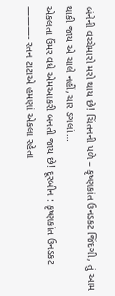બંનેની વચ્ચેમારો મરો થાય છે! ચિંતનની પળે – કૃષ્ણકાંત ઉનડકટ જિંદગી, તું આમ થાકી જાય એ ચાલે નહીં,ચાર ડગલાં…
એકલતા ઉંમર વધે એમઆકરી બનતી જાય છે! દૂરબીન : કૃષ્ણકાંત ઉનડકટ ———- રતન ટાટાએ હમણાં એકલા રહેતા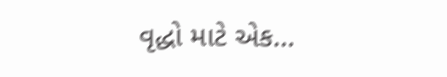વૃદ્ધો માટે એક…